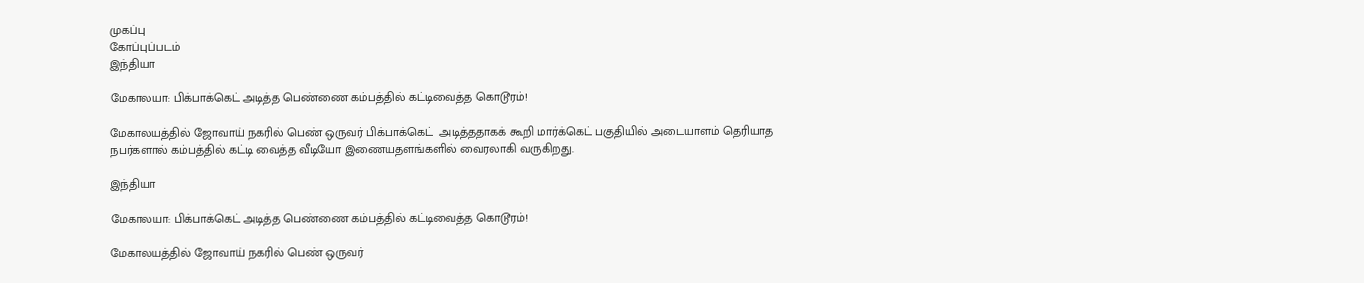முகப்பு
கோப்புப்படம்
இந்தியா

மேகாலயா: பிக்பாக்கெட் அடித்த பெண்ணை கம்பத்தில் கட்டிவைத்த கொடூரம்!

மேகாலயத்தில் ஜோவாய் நகரில் பெண் ஒருவர் பிக்பாக்கெட்  அடித்ததாகக் கூறி மார்க்கெட் பகுதியில் அடையாளம் தெரியாத நபர்களால் கம்பத்தில் கட்டி வைத்த வீடியோ இணையதளங்களில் வைரலாகி வருகிறது.

இந்தியா

மேகாலயா: பிக்பாக்கெட் அடித்த பெண்ணை கம்பத்தில் கட்டிவைத்த கொடூரம்!

மேகாலயத்தில் ஜோவாய் நகரில் பெண் ஒருவர்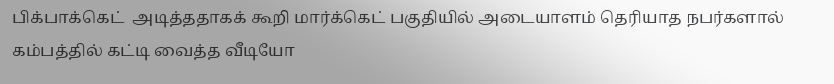பிக்பாக்கெட்  அடித்ததாகக் கூறி மார்க்கெட் பகுதியில் அடையாளம் தெரியாத நபர்களால் கம்பத்தில் கட்டி வைத்த வீடியோ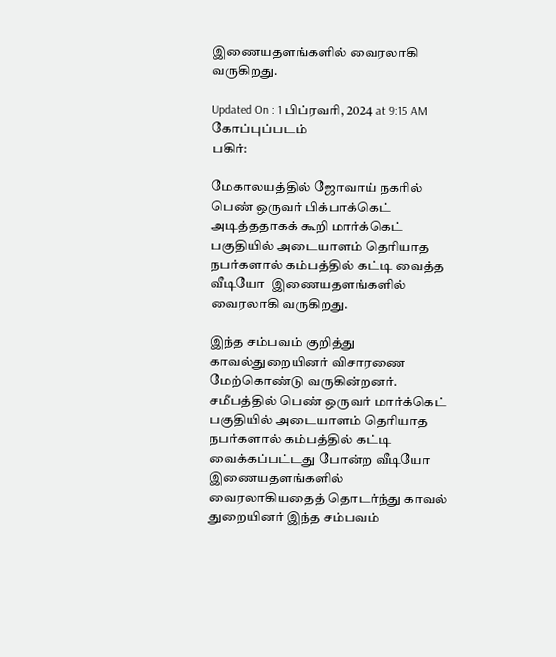இணையதளங்களில் வைரலாகி வருகிறது.

Updated On : 1 பிப்ரவரி, 2024 at 9:15 AM
கோப்புப்படம்
பகிர்:

மேகாலயத்தில் ஜோவாய் நகரில் பெண் ஒருவர் பிக்பாக்கெட்  அடித்ததாகக் கூறி மார்க்கெட் பகுதியில் அடையாளம் தெரியாத நபர்களால் கம்பத்தில் கட்டி வைத்த வீடியோ  இணையதளங்களில் வைரலாகி வருகிறது.

இந்த சம்பவம் குறித்து காவல்துறையினர் விசாரணை மேற்கொண்டு வருகின்றனர். சமீபத்தில் பெண் ஒருவர் மார்க்கெட் பகுதியில் அடையாளம் தெரியாத நபர்களால் கம்பத்தில் கட்டி வைக்கப்பட்டது போன்ற வீடியோ இணையதளங்களில் வைரலாகியதைத் தொடர்ந்து காவல் துறையினர் இந்த சம்பவம்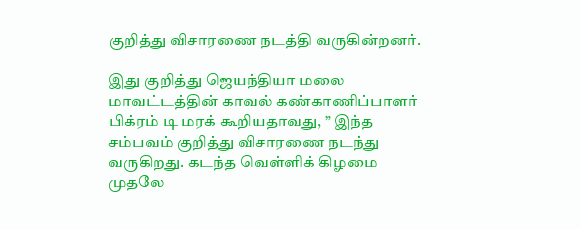குறித்து விசாரணை நடத்தி வருகின்றனர்.

இது குறித்து ஜெயந்தியா மலை மாவட்டத்தின் காவல் கண்காணிப்பாளர் பிக்ரம் டி மரக் கூறியதாவது, ” இந்த சம்பவம் குறித்து விசாரணை நடந்து வருகிறது. கடந்த வெள்ளிக் கிழமை முதலே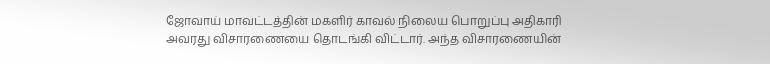ஜோவாய் மாவட்டத்தின் மகளிர் காவல் நிலைய பொறுப்பு அதிகாரி அவரது விசாரணையை தொடங்கி விட்டார். அந்த விசாரணையின்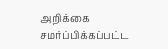அறிக்கை சமர்ப்பிக்கப்பட்ட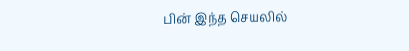பின் இந்த செயலில்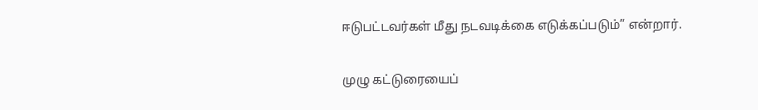ஈடுபட்டவர்கள் மீது நடவடிக்கை எடுக்கப்படும்” என்றார்.

முழு கட்டுரையைப்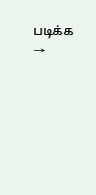படிக்க →